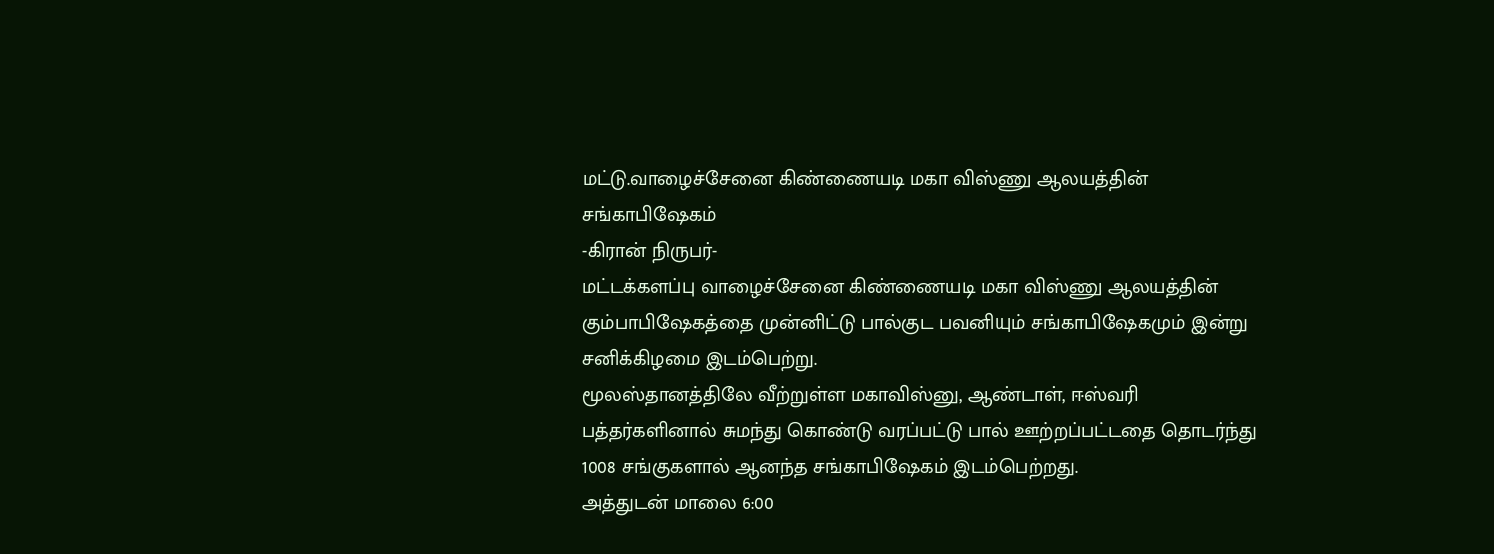மட்டு.வாழைச்சேனை கிண்ணையடி மகா விஸ்ணு ஆலயத்தின் சங்காபிஷேகம்
-கிரான் நிருபர்-
மட்டக்களப்பு வாழைச்சேனை கிண்ணையடி மகா விஸ்ணு ஆலயத்தின் கும்பாபிஷேகத்தை முன்னிட்டு பால்குட பவனியும் சங்காபிஷேகமும் இன்று சனிக்கிழமை இடம்பெற்று.
மூலஸ்தானத்திலே வீற்றுள்ள மகாவிஸ்னு, ஆண்டாள், ஈஸ்வரி பத்தர்களினால் சுமந்து கொண்டு வரப்பட்டு பால் ஊற்றப்பட்டதை தொடர்ந்து 1008 சங்குகளால் ஆனந்த சங்காபிஷேகம் இடம்பெற்றது.
அத்துடன் மாலை 6:00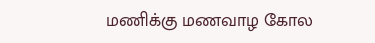மணிக்கு மணவாழ கோல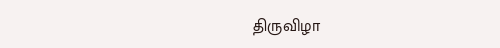திருவிழா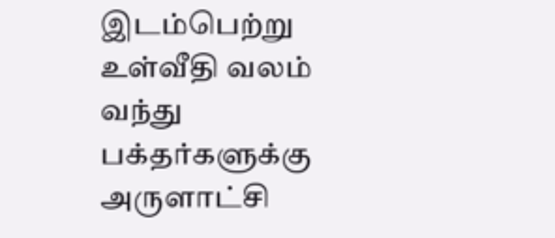இடம்பெற்று உள்வீதி வலம் வந்து பக்தர்களுக்கு அருளாட்சி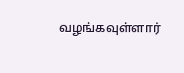வழங்கவுள்ளார்